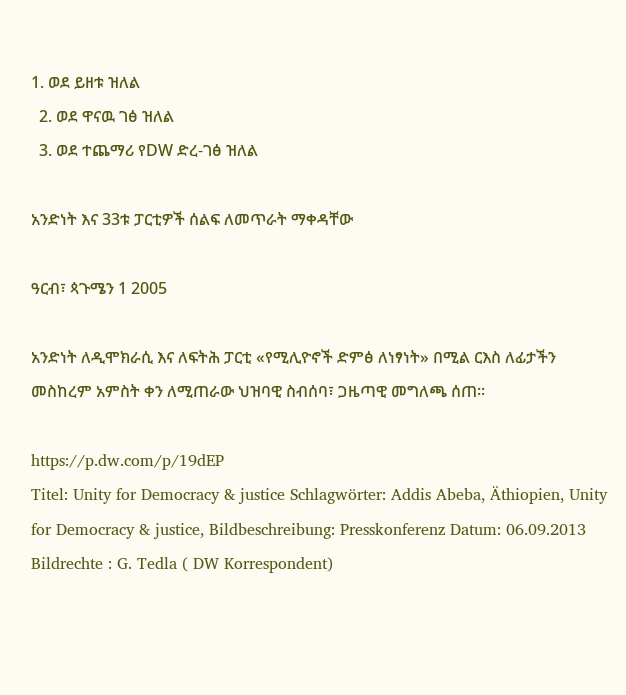1. ወደ ይዘቱ ዝለል
  2. ወደ ዋናዉ ገፅ ዝለል
  3. ወደ ተጨማሪ የDW ድረ-ገፅ ዝለል

አንድነት እና 33ቱ ፓርቲዎች ሰልፍ ለመጥራት ማቀዳቸው

ዓርብ፣ ጳጉሜን 1 2005

አንድነት ለዲሞክራሲ እና ለፍትሕ ፓርቲ «የሚሊዮኖች ድምፅ ለነፃነት» በሚል ርእስ ለፊታችን መስከረም አምስት ቀን ለሚጠራው ህዝባዊ ስብሰባ፣ ጋዜጣዊ መግለጫ ሰጠ።

https://p.dw.com/p/19dEP
Titel: Unity for Democracy & justice Schlagwörter: Addis Abeba, Äthiopien, Unity for Democracy & justice, Bildbeschreibung: Presskonferenz Datum: 06.09.2013 Bildrechte : G. Tedla ( DW Korrespondent)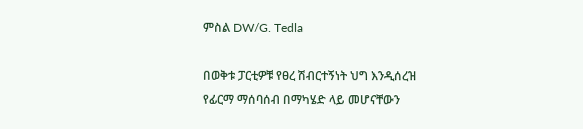ምስል DW/G. Tedla

በወቅቱ ፓርቲዎቹ የፀረ ሽብርተኝነት ህግ እንዲሰረዝ የፊርማ ማሰባሰብ በማካሄድ ላይ መሆናቸውን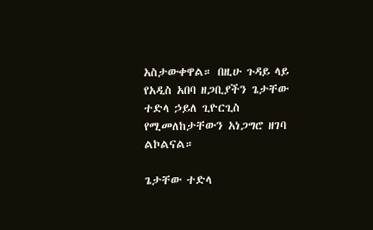አስታውቀዋል። በዚሁ ጉዳይ ላይ የአዲስ አበባ ዘጋቢያችን ጌታቸው ተድላ ኃይለ ጊዮርጊስ የሚመለከታቸውን አነጋግሮ ዘገባ ልኮልናል።

ጌታቸው ተድላ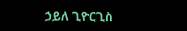ኃይለ ጊዮርጊስ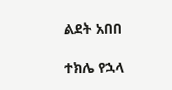ልደት አበበ

ተክሌ የኋላ